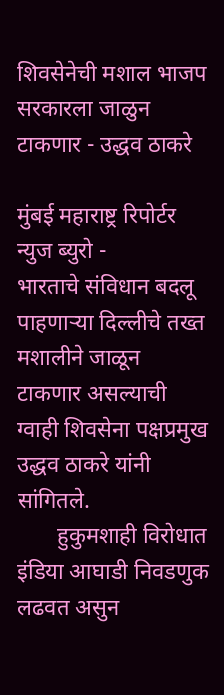शिवसेनेची मशाल भाजप सरकारला जाळुन टाकणार - उद्धव ठाकरे

मुंबई महाराष्ट्र रिपोर्टर न्युज ब्युरो -
भारताचे संविधान बदलू पाहणाऱ्या दिल्लीचे तख्त मशालीने जाळून टाकणार असल्याची ग्वाही शिवसेना पक्षप्रमुख उद्धव ठाकरे यांनी सांगितले.
       हुकुमशाही विरोधात इंडिया आघाडी निवडणुक लढवत असुन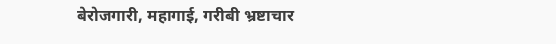बेरोजगारी, महागाई, गरीबी भ्रष्टाचार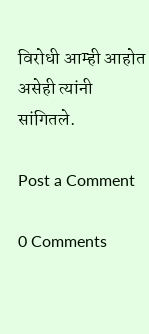विरोधी आम्ही आहोत असेही त्यांनी सांगितले.

Post a Comment

0 Comments